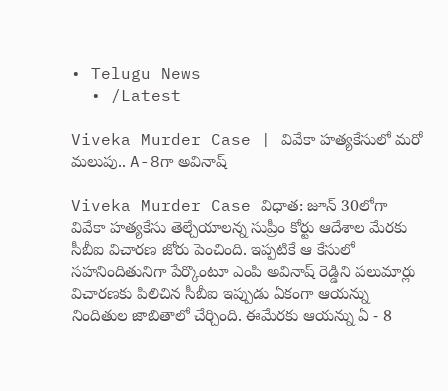• Telugu News
  • /Latest

Viveka Murder Case | వివేకా హత్యకేసులో మరో మలుపు.. A-8గా అవినాష్

Viveka Murder Case విధాత‌: జూన్ 30లోగా వివేకా హత్యకేసు తెల్చేయాలన్న సుప్రీం కోర్టు ఆదేశాల మేరకు సీబీఐ విచారణ జోరు పెంచింది. ఇప్పటికే ఆ కేసులో సహనిందితునిగా పేర్కొంటూ ఎంపి అవినాష్ రెడ్డిని పలుమార్లు విచారణకు పిలిచిన సీబీఐ ఇప్పుడు ఏకంగా ఆయన్ను నిందితుల జాబితాలో చేర్చింది. ఈమేరకు ఆయన్ను ఏ - 8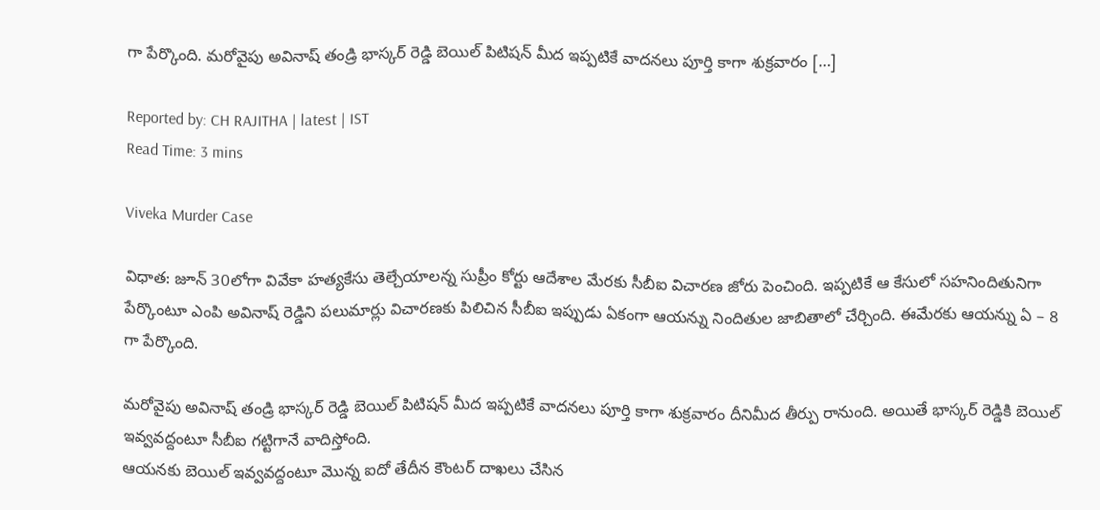గా పేర్కొంది. మరోవైపు అవినాష్ తండ్రి భాస్కర్ రెడ్డి బెయిల్ పిటిషన్ మీద ఇప్పటికే వాదనలు పూర్తి కాగా శుక్రవారం […]

Reported by: CH RAJITHA | latest | IST
Read Time: 3 mins

Viveka Murder Case

విధాత‌: జూన్ 30లోగా వివేకా హత్యకేసు తెల్చేయాలన్న సుప్రీం కోర్టు ఆదేశాల మేరకు సీబీఐ విచారణ జోరు పెంచింది. ఇప్పటికే ఆ కేసులో సహనిందితునిగా పేర్కొంటూ ఎంపి అవినాష్ రెడ్డిని పలుమార్లు విచారణకు పిలిచిన సీబీఐ ఇప్పుడు ఏకంగా ఆయన్ను నిందితుల జాబితాలో చేర్చింది. ఈమేరకు ఆయన్ను ఏ – 8 గా పేర్కొంది.

మరోవైపు అవినాష్ తండ్రి భాస్కర్ రెడ్డి బెయిల్ పిటిషన్ మీద ఇప్పటికే వాదనలు పూర్తి కాగా శుక్రవారం దీనిమీద తీర్పు రానుంది. అయితే భాస్కర్ రెడ్డికి బెయిల్ ఇవ్వవద్దంటూ సీబీఐ గట్టిగానే వాదిస్తోంది.
ఆయనకు బెయిల్ ఇవ్వవద్దంటూ మొన్న ఐదో తేదీన కౌంటర్ దాఖలు చేసిన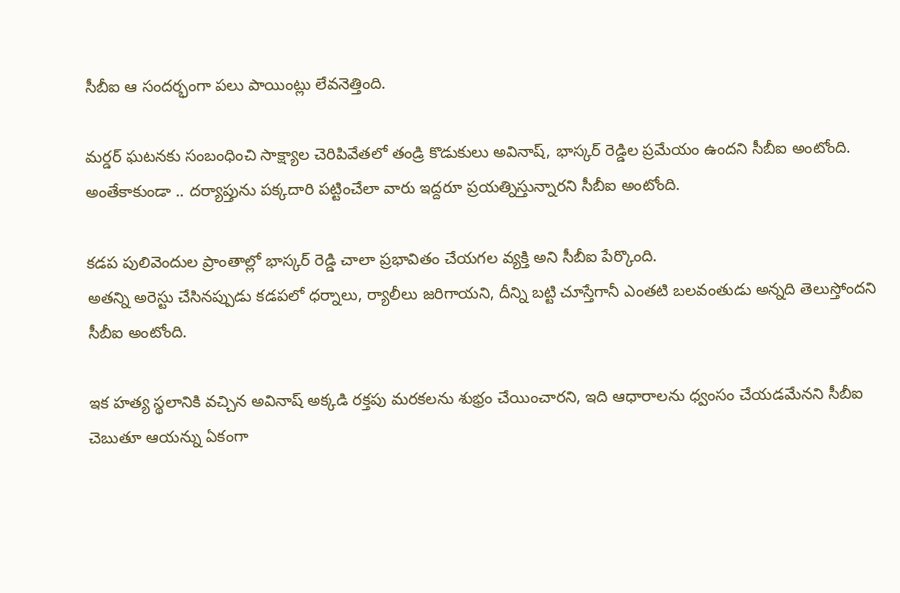సీబీఐ ఆ సందర్భంగా పలు పాయింట్లు లేవనెత్తింది.

మర్డర్ ఘటనకు సంబంధించి సాక్ష్యాల చెరిపివేతలో తండ్రి కొడుకులు అవినాష్, భాస్కర్ రెడ్డిల ప్రమేయం ఉందని సీబీఐ అంటోంది. అంతేకాకుండా .. దర్యాప్తును పక్కదారి పట్టించేలా వారు ఇద్దరూ ప్రయత్నిస్తున్నారని సీబీఐ అంటోంది.

కడప పులివెందుల ప్రాంతాల్లో భాస్కర్ రెడ్డి చాలా ప్రభావితం చేయగల వ్యక్తి అని సీబీఐ పేర్కొంది.
అతన్ని అరెస్టు చేసినప్పుడు కడపలో ధర్నాలు, ర్యాలీలు జరిగాయని, దీన్ని బట్టి చూస్తేగానీ ఎంతటి బలవంతుడు అన్నది తెలుస్తోందని సీబీఐ అంటోంది.

ఇక హత్య స్థలానికి వచ్చిన అవినాష్ అక్కడి రక్తపు మరకలను శుభ్రం చేయించారని, ఇది ఆధారాలను ధ్వంసం చేయడమేనని సీబీఐ చెబుతూ ఆయన్ను ఏకంగా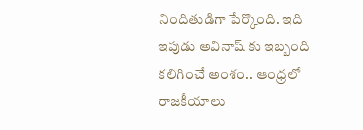నిందితుడిగా పేర్కొంది. ఇది ఇపుడు అవినాష్ కు ఇబ్బంది కలిగించే అంశం.. ఆంధ్రలో రాజకీయాలు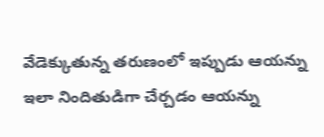వేడెక్కుతున్న తరుణంలో ఇప్పుడు ఆయన్ను ఇలా నిందితుడిగా చేర్చడం ఆయన్ను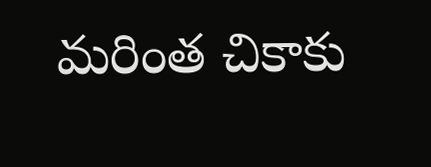మరింత చికాకు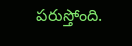పరుస్తోంది.